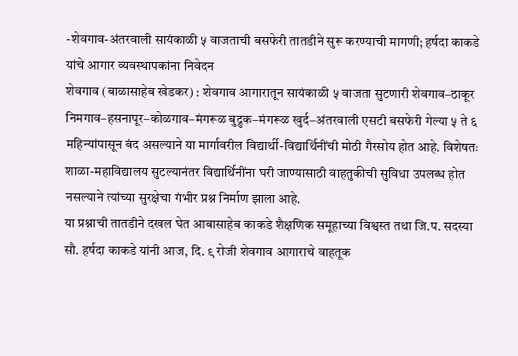-शेवगाव-अंतरवाली सायंकाळी ५ वाजताची बसफेरी तातडीने सुरू करण्याची मागणी; हर्षदा काकडे यांचे आगार व्यवस्थापकांना निवेदन
शेवगाव (बाळासाहेब खेडकर) : शेवगाव आगारातून सायंकाळी ५ वाजता सुटणारी शेवगाव–ठाकूर निमगाव–हसनापूर–कोळगाव–मंगरूळ बुद्रुक–मंगरूळ खुर्द–अंतरवाली एसटी बसफेरी गेल्या ५ ते ६ महिन्यांपासून बंद असल्याने या मार्गावरील विद्यार्थी-विद्यार्थिनींची मोठी गैरसोय होत आहे. विशेषतः शाळा-महाविद्यालय सुटल्यानंतर विद्यार्थिनींना घरी जाण्यासाठी वाहतुकीची सुविधा उपलब्ध होत नसल्याने त्यांच्या सुरक्षेचा गंभीर प्रश्न निर्माण झाला आहे.
या प्रश्नाची तातडीने दखल घेत आबासाहेब काकडे शैक्षणिक समूहाच्या विश्वस्त तथा जि.प. सदस्या सौ. हर्षदा काकडे यांनी आज, दि. ९ रोजी शेवगाव आगाराचे वाहतूक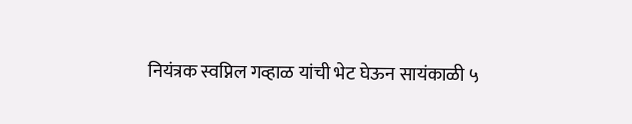नियंत्रक स्वप्निल गव्हाळ यांची भेट घेऊन सायंकाळी ५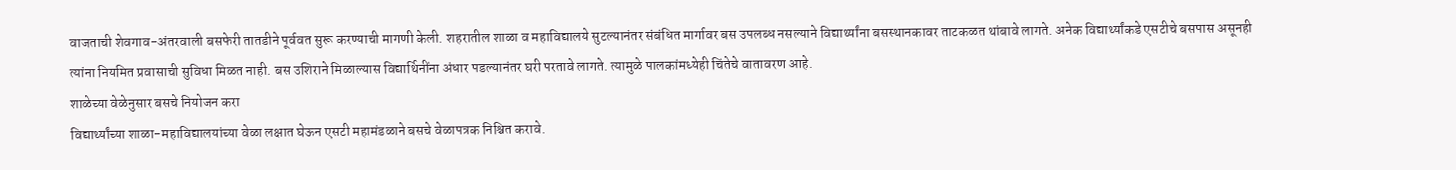वाजताची शेवगाव-अंतरवाली बसफेरी तातडीने पूर्ववत सुरू करण्याची मागणी केली. शहरातील शाळा व महाविद्यालये सुटल्यानंतर संबंधित मार्गावर बस उपलब्ध नसल्याने विद्यार्थ्यांना बसस्थानकावर ताटकळत थांबावे लागते. अनेक विद्यार्थ्यांकडे एसटीचे बसपास असूनही त्यांना नियमित प्रवासाची सुविधा मिळत नाही. बस उशिराने मिळाल्यास विद्यार्थिनींना अंधार पडल्यानंतर घरी परतावे लागते. त्यामुळे पालकांमध्येही चिंतेचे वातावरण आहे.
शाळेच्या वेळेनुसार बसचे नियोजन करा
विद्यार्थ्यांच्या शाळा-महाविद्यालयांच्या वेळा लक्षात घेऊन एसटी महामंडळाने बसचे वेळापत्रक निश्चित करावे.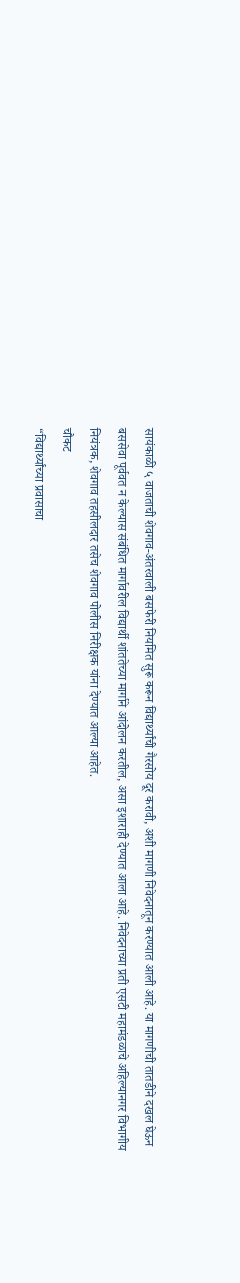सायंकाळी ५ वाजताची शेवगाव-अंतरवाली बसफेरी नियमित सुरू करून विद्यार्थ्यांची गैरसोय दूर करावी, अशी मागणी निवेदनातून करण्यात आली आहे. या मागणीची तातडीने दखल घेऊन बससेवा पूर्ववत न केल्यास संबंधित मार्गावरील विद्यार्थी शांततेच्या मार्गाने आंदोलन करतील, असा इशाराही देण्यात आला आहे. निवेदनाच्या प्रती एसटी महामंडळाचे अहिल्यानगर विभागीय नियंत्रक, शेवगाव तहसीलदार तसेच शेवगाव पोलीस निरीक्षक यांना देण्यात आल्या आहेत.
चौकट
“विद्यार्थ्यांच्या प्रवासाचा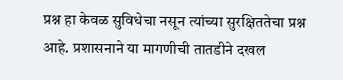प्रश्न हा केवळ सुविधेचा नसून त्यांच्या सुरक्षिततेचा प्रश्न आहे. प्रशासनाने या मागणीची तातडीने दखल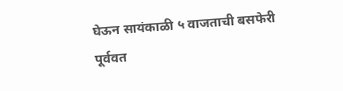घेऊन सायंकाळी ५ वाजताची बसफेरी पूर्ववत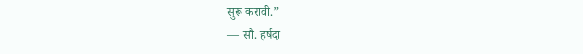सुरू करावी.”
— सौ. हर्षदा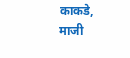काकडे, माजी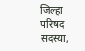जिल्हा परिषद सदस्या,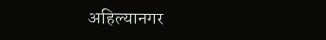अहिल्यानगर